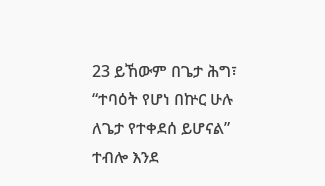23 ይኸውም በጌታ ሕግ፣ “ተባዕት የሆነ በኵር ሁሉ ለጌታ የተቀደሰ ይሆናል” ተብሎ እንደ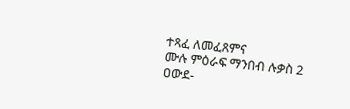ተጻፈ ለመፈጸምና
ሙሉ ምዕራፍ ማንበብ ሉቃስ 2
ዐውደ-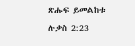ጽሑፍ ይመልከቱ ሉቃስ 2:23